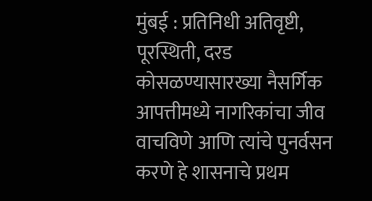मुंबई : प्रतिनिधी अतिवृष्टी, पूरस्थिती, दरड कोसळण्यासारख्या नैसर्गिक आपत्तीमध्ये नागरिकांचा जीव वाचविणे आणि त्यांचे पुनर्वसन करणे हे शासनाचे प्रथम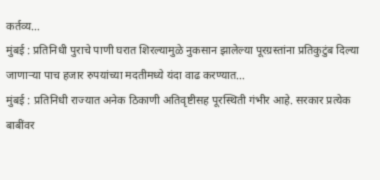कर्तव्य…
मुंबई : प्रतिनिधी पुराचे पाणी घरात शिरल्यामुळे नुकसान झालेल्या पूरग्रस्तांना प्रतिकुटुंब दिल्या जाणाऱ्या पाच हजार रुपयांच्या मदतीमध्ये यंदा वाढ करण्यात…
मुंबई : प्रतिनिधी राज्यात अनेक ठिकाणी अतिवृष्टीसह पूरस्थिती गंभीर आहे. सरकार प्रत्येक बाबींवर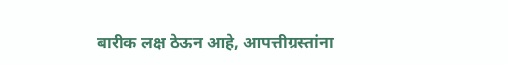बारीक लक्ष ठेऊन आहे, आपत्तीग्रस्तांना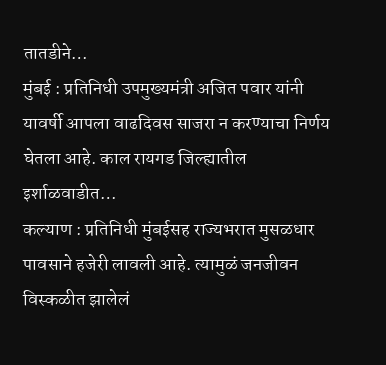तातडीने…
मुंबई : प्रतिनिधी उपमुख्यमंत्री अजित पवार यांनी यावर्षी आपला वाढदिवस साजरा न करण्याचा निर्णय घेतला आहे. काल रायगड जिल्ह्यातील इर्शाळवाडीत…
कल्याण : प्रतिनिधी मुंबईसह राज्यभरात मुसळधार पावसाने हजेरी लावली आहे. त्यामुळं जनजीवन विस्कळीत झालेलं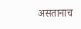असतानाच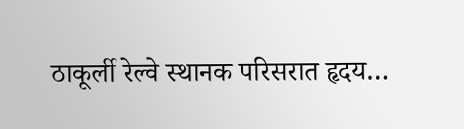ठाकूर्ली रेल्वे स्थानक परिसरात हृदय…